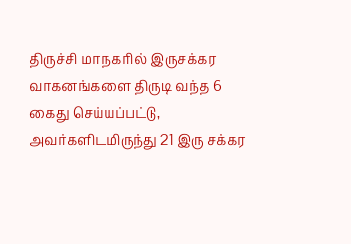திருச்சி மாநகரில் இருசக்கர வாகனங்களை திருடி வந்த 6 கைது செய்யப்பட்டு, அவர்களிடமிருந்து 21 இரு சக்கர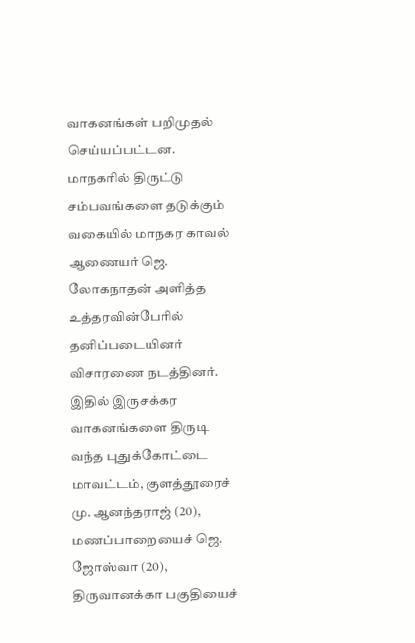வாகனங்கள் பறிமுதல் செய்யப்பட்டன.
மாநகரில் திருட்டு சம்பவங்களை தடுக்கும் வகையில் மாநகர காவல் ஆணையர் ஜெ. லோகநாதன் அளித்த உத்தரவின்பேரில் தனிப்படையினர் விசாரணை நடத்தினர்.
இதில் இருசக்கர வாகனங்களை திருடி வந்த புதுக்கோட்டை மாவட்டம், குளத்தூரைச் மு. ஆனந்தராஜ் (20), மணப்பாறையைச் ஜெ. ஜோஸ்வா (20), திருவானக்கா பகுதியைச்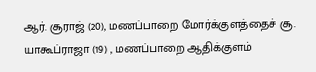ஆர். சூராஜ் (20), மணப்பாறை மோர்க்குளத்தைச் சூ. யாகூப்ராஜா (19) , மணப்பாறை ஆதிக்குளம்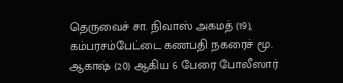தெருவைச் சா. நிவாஸ் அகமத் (19), கம்பரசம்பேட்டை கணபதி நகரைச் மூ. ஆகாஷ் (20) ஆகிய 6 பேரை போலீஸார்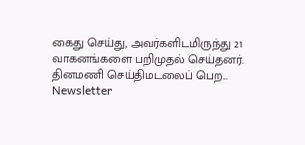கைது செய்து, அவர்களிடமிருந்து 21 வாகனங்களை பறிமுதல் செய்தனர்.
தினமணி செய்திமடலைப் பெற... Newsletter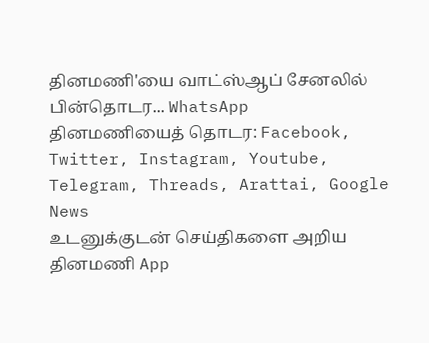தினமணி'யை வாட்ஸ்ஆப் சேனலில் பின்தொடர... WhatsApp
தினமணியைத் தொடர: Facebook, Twitter, Instagram, Youtube, Telegram, Threads, Arattai, Google News
உடனுக்குடன் செய்திகளை அறிய தினமணி App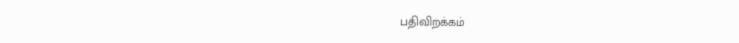பதிவிறக்கம்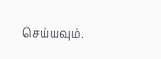செய்யவும்.